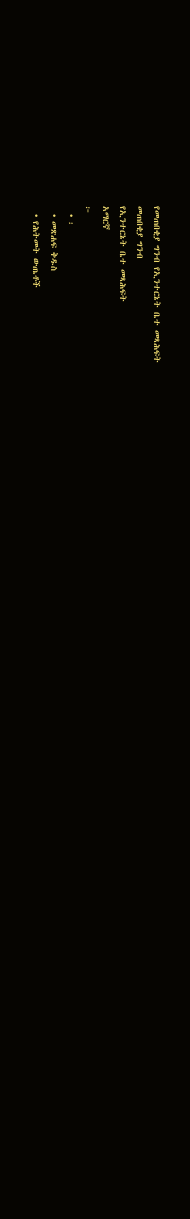የመጠበቂያ ግንብ የኢንተርኔት ቤተ መጻሕፍት
መጠበቂያ ግንብ
የኢንተርኔት ቤተ መጻሕፍት
አማርኛ
፦
  • ፡
  • መጽሐፍ ቅዱስ
  • የሕትመት ውጤቶች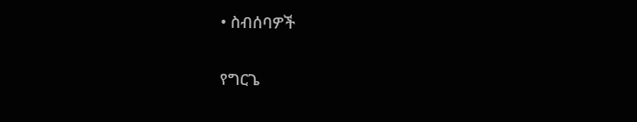• ስብሰባዎች

የግርጌ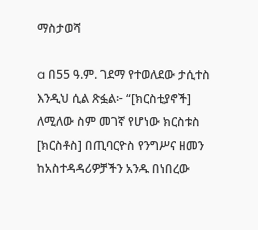ማስታወሻ

a በ55 ዓ.ም. ገደማ የተወለደው ታሲተስ እንዲህ ሲል ጽፏል፦ “[ክርስቲያኖች] ለሚለው ስም መገኛ የሆነው ክርስቱስ [ክርስቶስ] በጢባርዮስ የንግሥና ዘመን ከአስተዳዳሪዎቻችን አንዱ በነበረው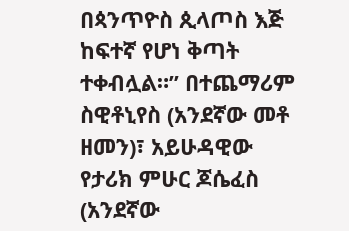በጳንጥዮስ ጲላጦስ እጅ ከፍተኛ የሆነ ቅጣት ተቀብሏል።” በተጨማሪም ስዊቶኒየስ (አንደኛው መቶ ዘመን)፣ አይሁዳዊው የታሪክ ምሁር ጆሴፈስ (አንደኛው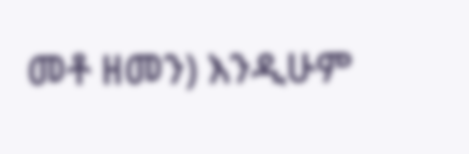መቶ ዘመን) እንዲሁም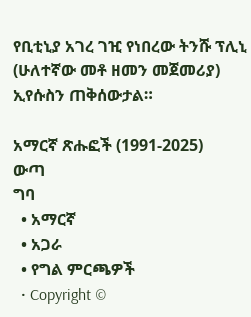የቢቲኒያ አገረ ገዢ የነበረው ትንሹ ፕሊኒ (ሁለተኛው መቶ ዘመን መጀመሪያ) ኢየሱስን ጠቅሰውታል።

አማርኛ ጽሑፎች (1991-2025)
ውጣ
ግባ
  • አማርኛ
  • አጋራ
  • የግል ምርጫዎች
  • Copyright ©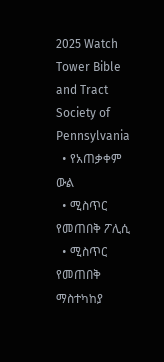2025 Watch Tower Bible and Tract Society of Pennsylvania
  • የአጠቃቀም ውል
  • ሚስጥር የመጠበቅ ፖሊሲ
  • ሚስጥር የመጠበቅ ማስተካከያ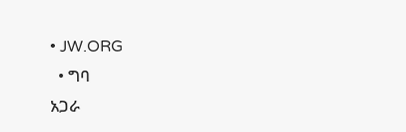• JW.ORG
  • ግባ
አጋራ